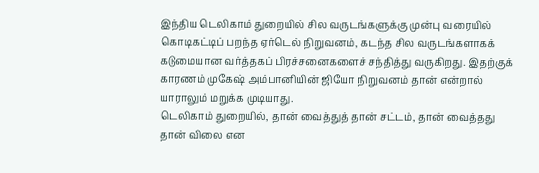இந்திய டெலிகாம் துறையில் சில வருடங்களுக்கு முன்பு வரையில் கொடிகட்டிப் பறந்த ஏர்டெல் நிறுவனம், கடந்த சில வருடங்களாகக் கடுமையான வர்த்தகப் பிரச்சனைகளைச் சந்தித்து வருகிறது. இதற்குக் காரணம் முகேஷ் அம்பானியின் ஜியோ நிறுவனம் தான் என்றால் யாராலும் மறுக்க முடியாது.
டெலிகாம் துறையில், தான் வைத்துத் தான் சட்டம், தான் வைத்தது தான் விலை என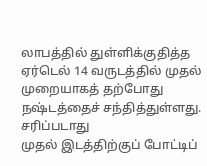லாபத்தில் துள்ளிக்குதித்த ஏர்டெல் 14 வருடத்தில் முதல் முறையாகத் தற்போது நஷ்டத்தைச் சந்தித்துள்ளது.
சரிப்படாது
முதல் இடத்திற்குப் போட்டிப்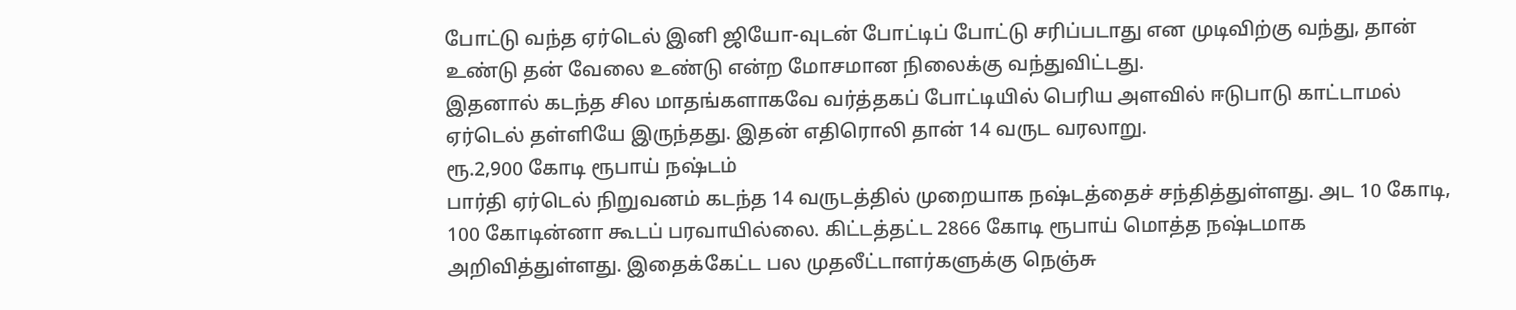போட்டு வந்த ஏர்டெல் இனி ஜியோ-வுடன் போட்டிப் போட்டு சரிப்படாது என முடிவிற்கு வந்து, தான் உண்டு தன் வேலை உண்டு என்ற மோசமான நிலைக்கு வந்துவிட்டது.
இதனால் கடந்த சில மாதங்களாகவே வர்த்தகப் போட்டியில் பெரிய அளவில் ஈடுபாடு காட்டாமல் ஏர்டெல் தள்ளியே இருந்தது. இதன் எதிரொலி தான் 14 வருட வரலாறு.
ரூ.2,900 கோடி ரூபாய் நஷ்டம்
பார்தி ஏர்டெல் நிறுவனம் கடந்த 14 வருடத்தில் முறையாக நஷ்டத்தைச் சந்தித்துள்ளது. அட 10 கோடி, 100 கோடின்னா கூடப் பரவாயில்லை. கிட்டத்தட்ட 2866 கோடி ரூபாய் மொத்த நஷ்டமாக அறிவித்துள்ளது. இதைக்கேட்ட பல முதலீட்டாளர்களுக்கு நெஞ்சு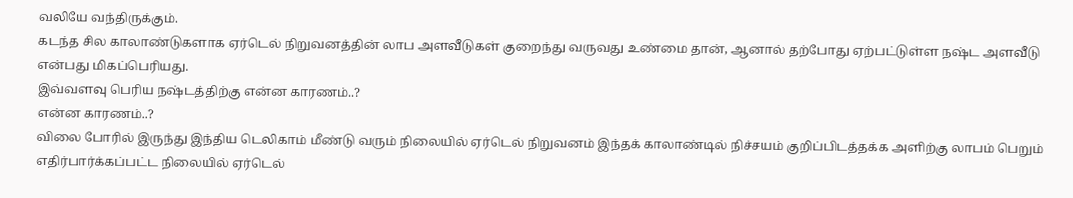வலியே வந்திருக்கும்.
கடந்த சில காலாண்டுகளாக ஏர்டெல் நிறுவனத்தின் லாப அளவீடுகள் குறைந்து வருவது உண்மை தான், ஆனால் தற்போது ஏற்பட்டுள்ள நஷ்ட அளவீடு என்பது மிகப்பெரியது.
இவ்வளவு பெரிய நஷ்டத்திற்கு என்ன காரணம்..?
என்ன காரணம்..?
விலை போரில் இருந்து இந்திய டெலிகாம் மீண்டு வரும் நிலையில் ஏர்டெல் நிறுவனம் இந்தக் காலாண்டில் நிச்சயம் குறிப்பிடத்தக்க அளிற்கு லாபம் பெறும் எதிர்பார்க்கப்பட்ட நிலையில் ஏர்டெல்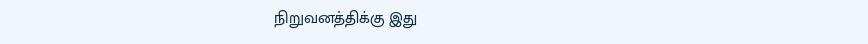நிறுவனத்திக்கு இது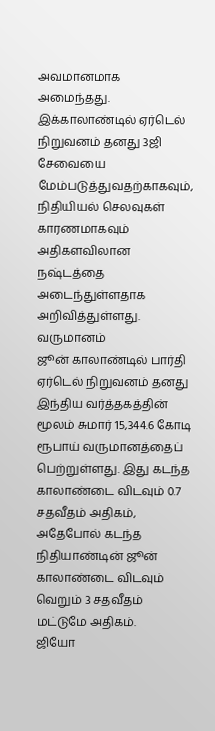அவமானமாக அமைந்தது.
இக்காலாண்டில் ஏர்டெல் நிறுவனம் தனது 3ஜி சேவையை மேம்படுத்துவதற்காகவும், நிதியியல் செலவுகள் காரணமாகவும் அதிகளவிலான நஷ்டத்தை அடைந்துள்ளதாக அறிவித்துள்ளது.
வருமானம்
ஜூன் காலாண்டில் பார்தி ஏர்டெல் நிறுவனம் தனது இந்திய வர்த்தகத்தின் மூலம் சுமார் 15,344.6 கோடி ரூபாய் வருமானத்தைப் பெற்றுள்ளது. இது கடந்த காலாண்டை விடவும் 0.7 சதவீதம் அதிகம், அதேபோல் கடந்த நிதியாண்டின் ஜூன் காலாண்டை விடவும் வெறும் 3 சதவீதம் மட்டுமே அதிகம்.
ஜியோ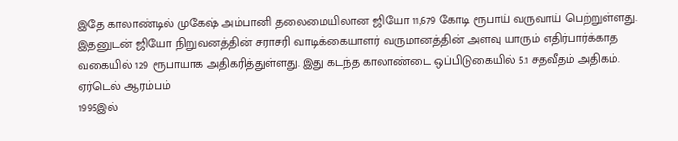இதே காலாண்டில் முகேஷ் அம்பானி தலைமையிலான ஜியோ 11,679 கோடி ரூபாய் வருவாய் பெற்றுள்ளது.
இதனுடன் ஜியோ நிறுவனத்தின் சராசரி வாடிக்கையாளர் வருமானத்தின் அளவு யாரும் எதிர்பார்க்காத வகையில் 129 ரூபாயாக அதிகரித்துள்ளது. இது கடந்த காலாண்டை ஒப்பிடுகையில் 5.1 சதவீதம் அதிகம்.
ஏர்டெல் ஆரம்பம்
1995இல்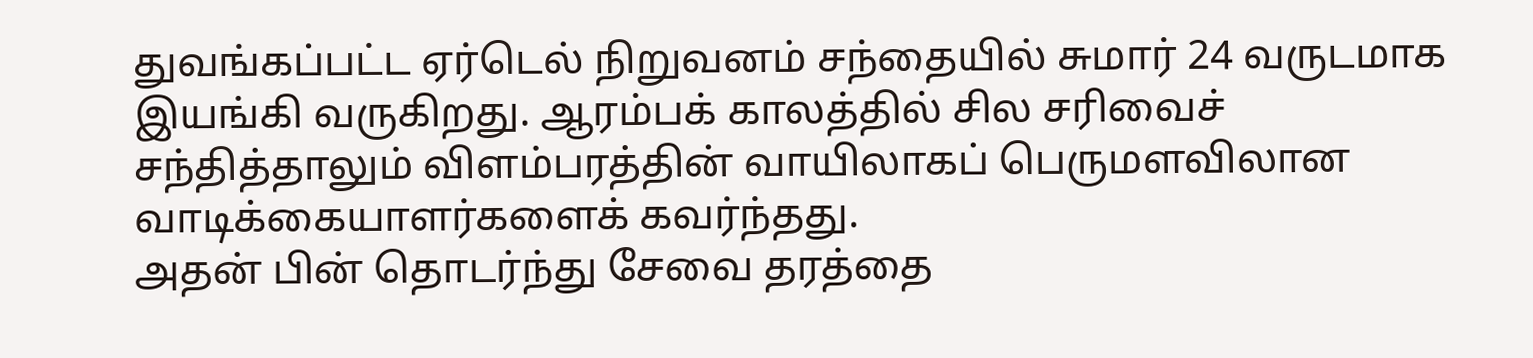துவங்கப்பட்ட ஏர்டெல் நிறுவனம் சந்தையில் சுமார் 24 வருடமாக இயங்கி வருகிறது. ஆரம்பக் காலத்தில் சில சரிவைச் சந்தித்தாலும் விளம்பரத்தின் வாயிலாகப் பெருமளவிலான வாடிக்கையாளர்களைக் கவர்ந்தது.
அதன் பின் தொடர்ந்து சேவை தரத்தை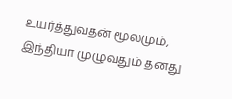உயர்த்துவதன் மூலமும், இந்தியா முழுவதும் தனது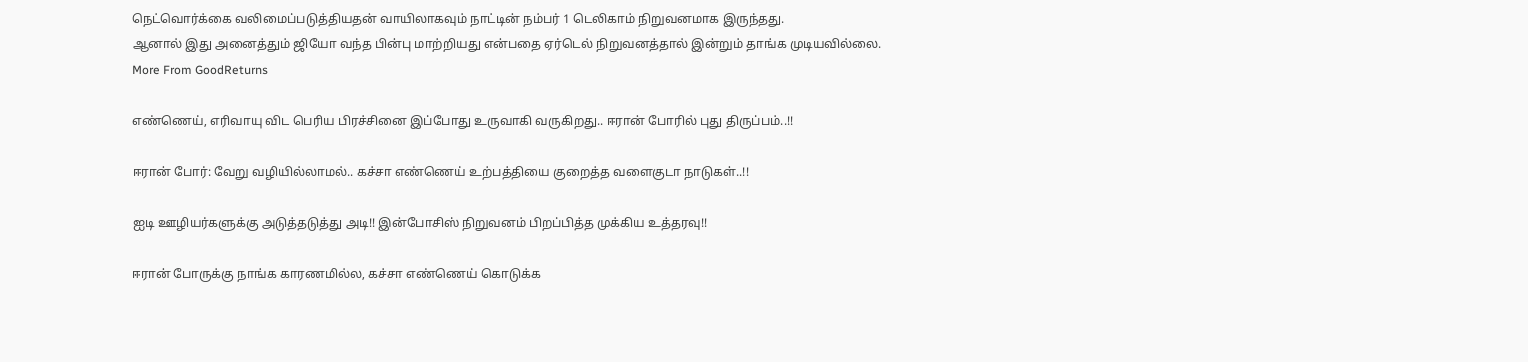நெட்வொர்க்கை வலிமைப்படுத்தியதன் வாயிலாகவும் நாட்டின் நம்பர் 1 டெலிகாம் நிறுவனமாக இருந்தது.
ஆனால் இது அனைத்தும் ஜியோ வந்த பின்பு மாற்றியது என்பதை ஏர்டெல் நிறுவனத்தால் இன்றும் தாங்க முடியவில்லை.
More From GoodReturns

எண்ணெய், எரிவாயு விட பெரிய பிரச்சினை இப்போது உருவாகி வருகிறது.. ஈரான் போரில் புது திருப்பம்..!!

ஈரான் போர்: வேறு வழியில்லாமல்.. கச்சா எண்ணெய் உற்பத்தியை குறைத்த வளைகுடா நாடுகள்..!!

ஐடி ஊழியர்களுக்கு அடுத்தடுத்து அடி!! இன்போசிஸ் நிறுவனம் பிறப்பித்த முக்கிய உத்தரவு!!

ஈரான் போருக்கு நாங்க காரணமில்ல, கச்சா எண்ணெய் கொடுக்க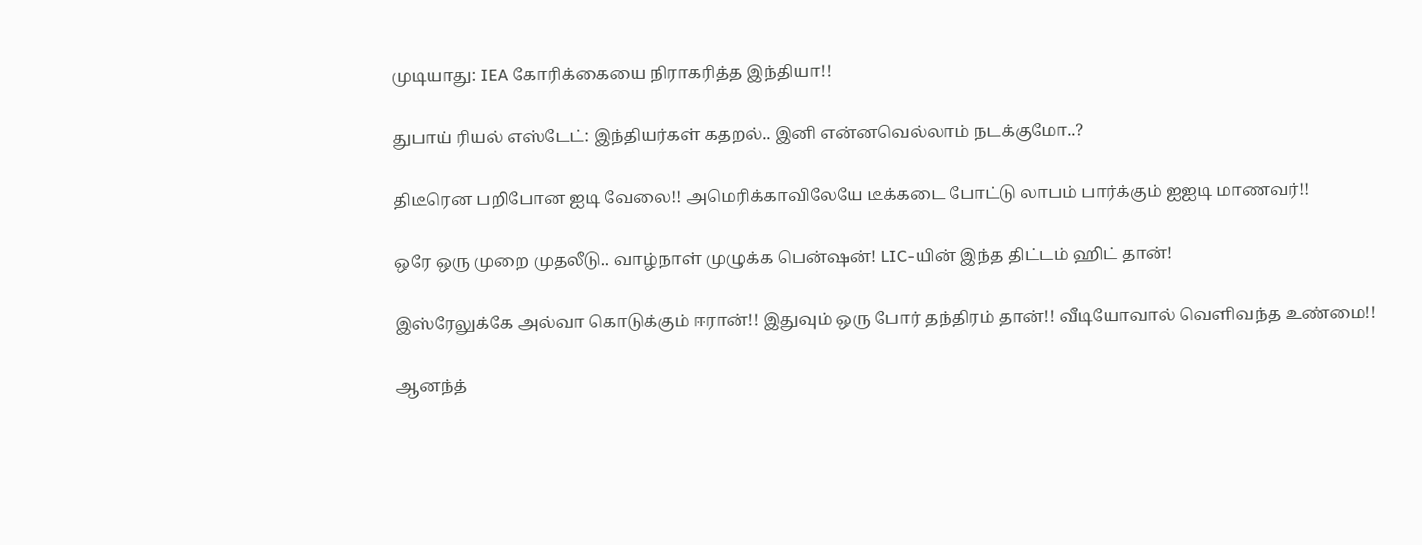முடியாது: IEA கோரிக்கையை நிராகரித்த இந்தியா!!

துபாய் ரியல் எஸ்டேட்: இந்தியர்கள் கதறல்.. இனி என்னவெல்லாம் நடக்குமோ..?

திடீரென பறிபோன ஐடி வேலை!! அமெரிக்காவிலேயே டீக்கடை போட்டு லாபம் பார்க்கும் ஐஐடி மாணவர்!!

ஒரே ஒரு முறை முதலீடு.. வாழ்நாள் முழுக்க பென்ஷன்! LIC-யின் இந்த திட்டம் ஹிட் தான்!

இஸ்ரேலுக்கே அல்வா கொடுக்கும் ஈரான்!! இதுவும் ஒரு போர் தந்திரம் தான்!! வீடியோவால் வெளிவந்த உண்மை!!

ஆனந்த்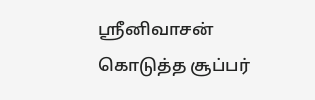ஸ்ரீனிவாசன் கொடுத்த சூப்பர்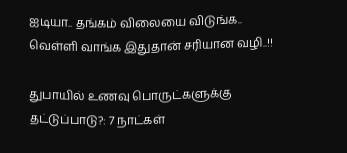ஐடியா.. தங்கம் விலையை விடுங்க.. வெள்ளி வாங்க இதுதான் சரியான வழி..!!

துபாயில் உணவு பொருட்களுக்கு தட்டுப்பாடு?: 7 நாட்கள்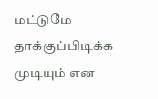மட்டுமே தாக்குப்பிடிக்க முடியும் என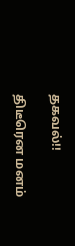தகவல்!!

திடீரென மனம்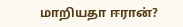மாறியதா ஈரான்?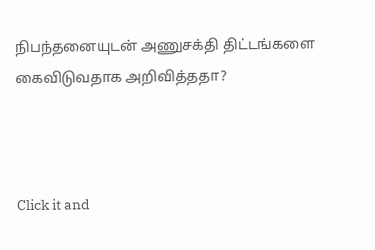நிபந்தனையுடன் அணுசக்தி திட்டங்களை கைவிடுவதாக அறிவித்ததா?



Click it and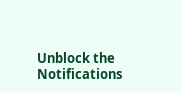Unblock the Notifications